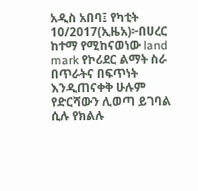አዲስ አበባ፤ የካቲት 10/2017(ኢዜአ)፦በሀረር ከተማ የሚከናወነው land mark የኮሪደር ልማት ስራ በጥራትና በፍጥነት እንዲጠናቀቅ ሁሉም የድርሻውን ሊወጣ ይገባል ሲሉ የክልሉ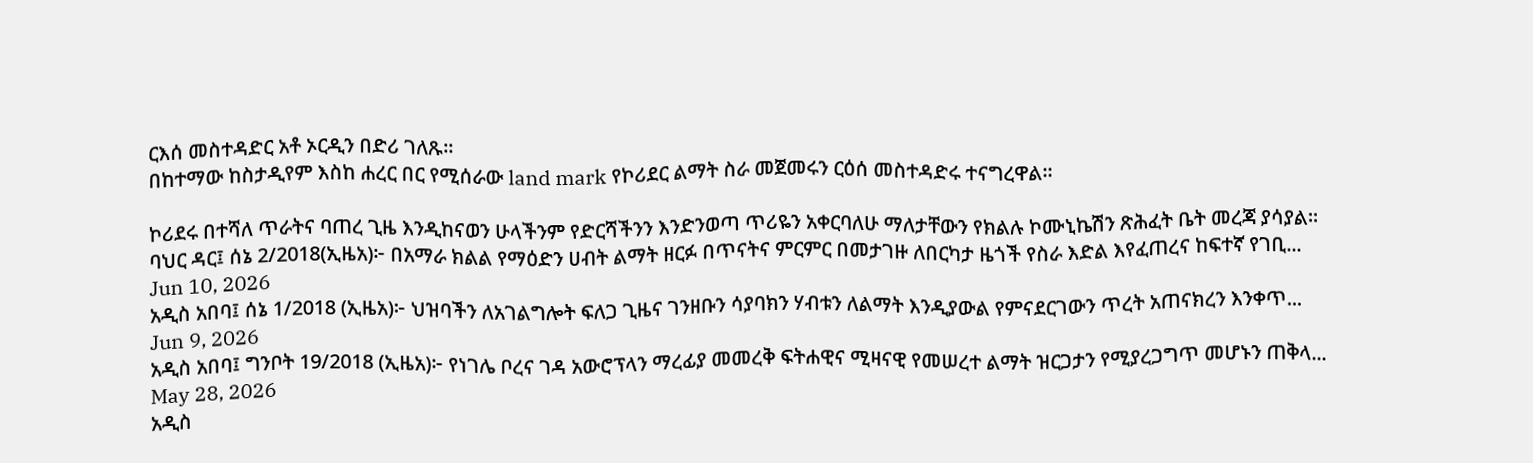ርእሰ መስተዳድር አቶ ኦርዲን በድሪ ገለጹ።
በከተማው ከስታዲየም እስከ ሐረር በር የሚሰራው land mark የኮሪደር ልማት ስራ መጀመሩን ርዕሰ መስተዳድሩ ተናግረዋል።

ኮሪደሩ በተሻለ ጥራትና ባጠረ ጊዜ እንዲከናወን ሁላችንም የድርሻችንን እንድንወጣ ጥሪዬን አቀርባለሁ ማለታቸውን የክልሉ ኮሙኒኬሽን ጽሕፈት ቤት መረጃ ያሳያል።
ባህር ዳር፤ ሰኔ 2/2018(ኢዜአ)፦ በአማራ ክልል የማዕድን ሀብት ልማት ዘርፉ በጥናትና ምርምር በመታገዙ ለበርካታ ዜጎች የስራ እድል እየፈጠረና ከፍተኛ የገቢ...
Jun 10, 2026
አዲስ አበባ፤ ሰኔ 1/2018 (ኢዜአ)፦ ህዝባችን ለአገልግሎት ፍለጋ ጊዜና ገንዘቡን ሳያባክን ሃብቱን ለልማት እንዲያውል የምናደርገውን ጥረት አጠናክረን እንቀጥ...
Jun 9, 2026
አዲስ አበባ፤ ግንቦት 19/2018 (ኢዜአ)፦ የነገሌ ቦረና ገዳ አውሮፕላን ማረፊያ መመረቅ ፍትሐዊና ሚዛናዊ የመሠረተ ልማት ዝርጋታን የሚያረጋግጥ መሆኑን ጠቅላ...
May 28, 2026
አዲስ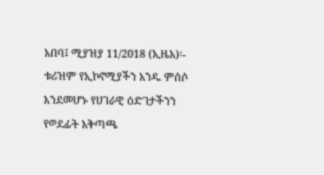አበባ፤ ሚያዝያ 11/2018 (ኢዜአ)፡- ቱሪዝም የኢኮኖሚያችን አንዱ ምሰሶ እንደመሆኑ የሀገራዊ ዕድገታችንን የወደፊት አቅጣጫ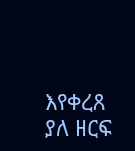እየቀረጸ ያለ ዘርፍ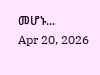መሆኑ...
Apr 20, 2026